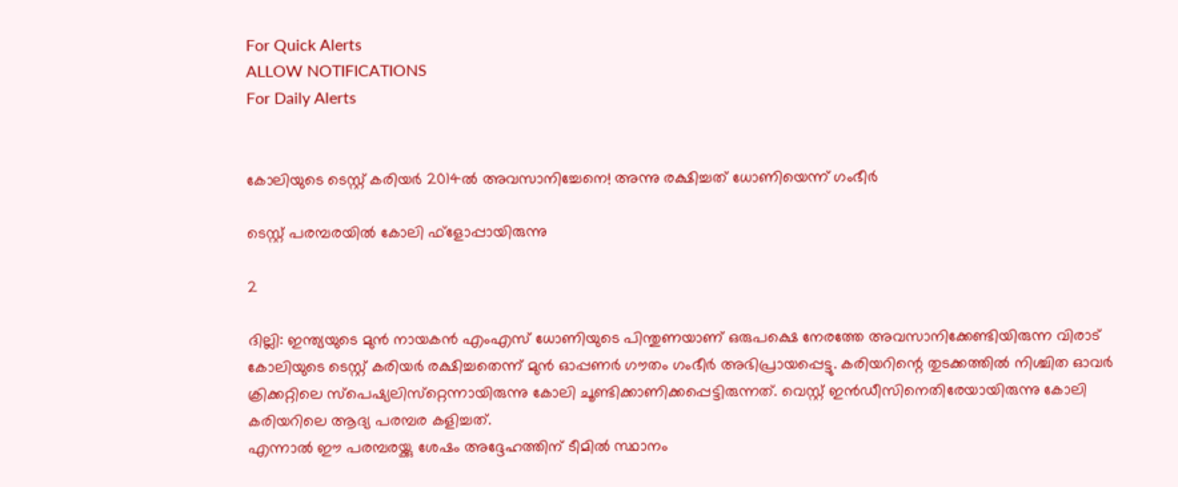For Quick Alerts
ALLOW NOTIFICATIONS
For Daily Alerts


കോലിയുടെ ടെസ്റ്റ് കരിയര്‍ 2014ല്‍ അവസാനിച്ചേനെ! അന്നു രക്ഷിച്ചത് ധോണിയെന്ന് ഗംഭീര്‍

ടെസ്റ്റ് പരമ്പരയില്‍ കോലി ഫ്‌ളോപ്പായിരുന്നു

2

ദില്ലി: ഇന്ത്യയുടെ മുന്‍ നായകന്‍ എംഎസ് ധോണിയുടെ പിന്തുണയാണ് ഒരുപക്ഷെ നേരത്തേ അവസാനിക്കേണ്ടിയിരുന്ന വിരാട് കോലിയുടെ ടെസ്റ്റ് കരിയര്‍ രക്ഷിച്ചതെന്ന് മുന്‍ ഓപ്പണര്‍ ഗൗതം ഗംഭീര്‍ അഭിപ്രായപ്പെട്ടു. കരിയറിന്റെ തുടക്കത്തില്‍ നിശ്ചിത ഓവര്‍ ക്രിക്കറ്റിലെ സ്‌പെഷ്യലിസ്‌റ്റെന്നായിരുന്നു കോലി ചൂണ്ടിക്കാണിക്കപ്പെട്ടിരുന്നത്. വെസ്റ്റ് ഇന്‍ഡീസിനെതിരേയായിരുന്നു കോലി കരിയറിലെ ആദ്യ പരമ്പര കളിച്ചത്.
എന്നാല്‍ ഈ പരമ്പരയ്ക്കു ശേഷം അദ്ദേഹത്തിന് ടീമില്‍ സ്ഥാനം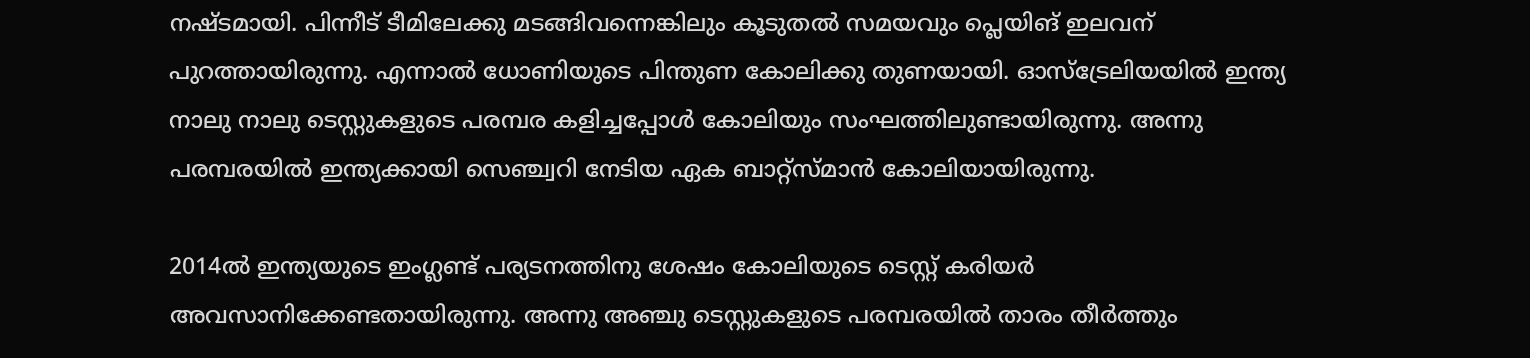നഷ്ടമായി. പിന്നീട് ടീമിലേക്കു മടങ്ങിവന്നെങ്കിലും കൂടുതല്‍ സമയവും പ്ലെയിങ് ഇലവന് പുറത്തായിരുന്നു. എന്നാല്‍ ധോണിയുടെ പിന്തുണ കോലിക്കു തുണയായി. ഓസ്‌ട്രേലിയയില്‍ ഇന്ത്യ നാലു നാലു ടെസ്റ്റുകളുടെ പരമ്പര കളിച്ചപ്പോള്‍ കോലിയും സംഘത്തിലുണ്ടായിരുന്നു. അന്നു പരമ്പരയില്‍ ഇന്ത്യക്കായി സെഞ്ച്വറി നേടിയ ഏക ബാറ്റ്‌സ്മാന്‍ കോലിയായിരുന്നു.

2014ല്‍ ഇന്ത്യയുടെ ഇംഗ്ലണ്ട് പര്യടനത്തിനു ശേഷം കോലിയുടെ ടെസ്റ്റ് കരിയര്‍ അവസാനിക്കേണ്ടതായിരുന്നു. അന്നു അഞ്ചു ടെസ്റ്റുകളുടെ പരമ്പരയില്‍ താരം തീര്‍ത്തും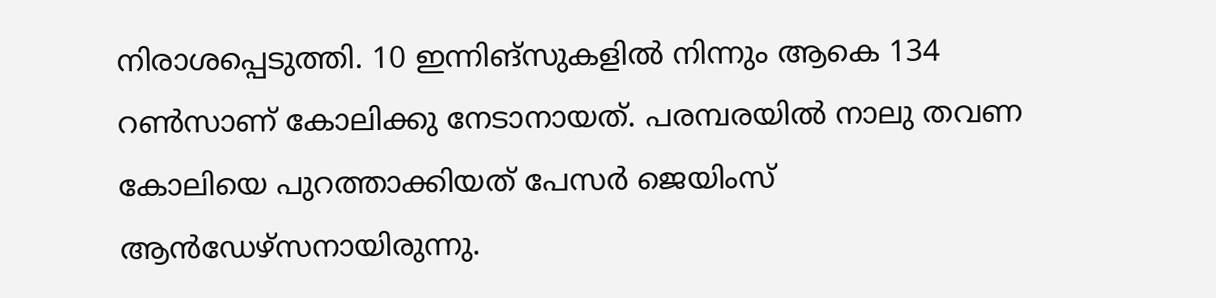നിരാശപ്പെടുത്തി. 10 ഇന്നിങ്‌സുകളില്‍ നിന്നും ആകെ 134 റണ്‍സാണ് കോലിക്കു നേടാനായത്. പരമ്പരയില്‍ നാലു തവണ കോലിയെ പുറത്താക്കിയത് പേസര്‍ ജെയിംസ് ആന്‍ഡേഴ്‌സനായിരുന്നു.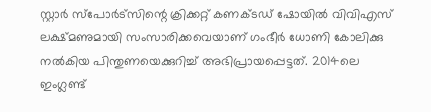സ്റ്റാര്‍ സ്‌പോര്‍ട്‌സിന്റെ ക്രിക്കറ്റ് കണക്ടഡ് ഷോയില്‍ വിവിഎസ് ലക്ഷ്മണുമായി സംസാരിക്കവെയാണ് ഗംഭീര്‍ ധോണി കോലിക്കു നല്‍കിയ പിന്തുണയെക്കുറിച്ച് അഭിപ്രായപ്പെട്ടത്. 2014ലെ ഇംഗ്ലണ്ട്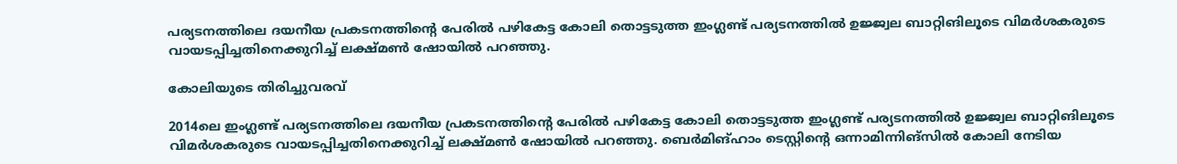പര്യടനത്തിലെ ദയനീയ പ്രകടനത്തിന്റെ പേരില്‍ പഴികേട്ട കോലി തൊട്ടടുത്ത ഇംഗ്ലണ്ട് പര്യടനത്തില്‍ ഉജ്ജ്വല ബാറ്റിങിലൂടെ വിമര്‍ശകരുടെ വായടപ്പിച്ചതിനെക്കുറിച്ച് ലക്ഷ്മണ്‍ ഷോയില്‍ പറഞ്ഞു.

കോലിയുടെ തിരിച്ചുവരവ്

2014ലെ ഇംഗ്ലണ്ട് പര്യടനത്തിലെ ദയനീയ പ്രകടനത്തിന്റെ പേരില്‍ പഴികേട്ട കോലി തൊട്ടടുത്ത ഇംഗ്ലണ്ട് പര്യടനത്തില്‍ ഉജ്ജ്വല ബാറ്റിങിലൂടെ വിമര്‍ശകരുടെ വായടപ്പിച്ചതിനെക്കുറിച്ച് ലക്ഷ്മണ്‍ ഷോയില്‍ പറഞ്ഞു. ബെര്‍മിങ്ഹാം ടെസ്റ്റിന്റെ ഒന്നാമിന്നിങ്‌സില്‍ കോലി നേടിയ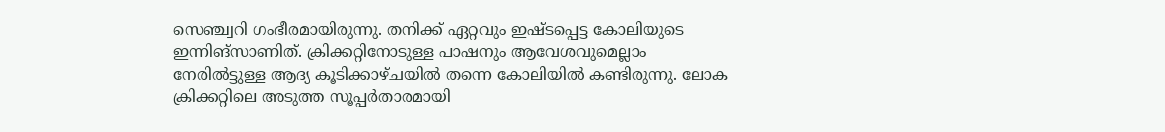സെഞ്ച്വറി ഗംഭീരമായിരുന്നു. തനിക്ക് ഏറ്റവും ഇഷ്ടപ്പെട്ട കോലിയുടെ ഇന്നിങ്‌സാണിത്. ക്രിക്കറ്റിനോടുള്ള പാഷനും ആവേശവുമെല്ലാം നേരില്‍ട്ടുള്ള ആദ്യ കൂടിക്കാഴ്ചയില്‍ തന്നെ കോലിയില്‍ കണ്ടിരുന്നു. ലോക ക്രിക്കറ്റിലെ അടുത്ത സൂപ്പര്‍താരമായി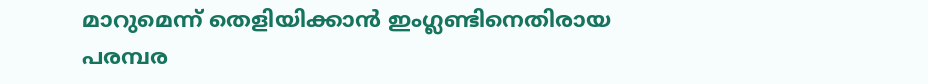മാറുമെന്ന് തെളിയിക്കാന്‍ ഇംഗ്ലണ്ടിനെതിരായ പരമ്പര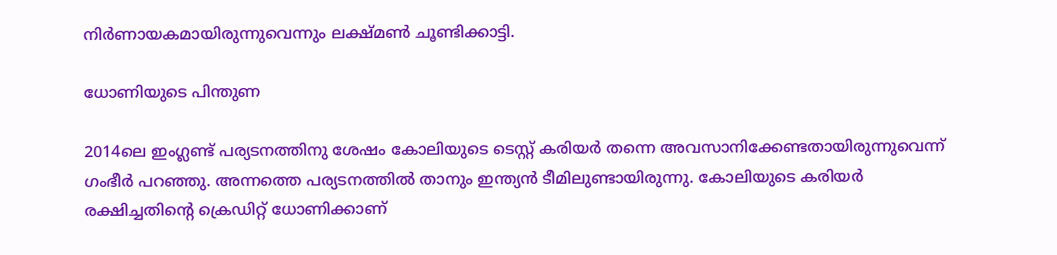നിര്‍ണായകമായിരുന്നുവെന്നും ലക്ഷ്മണ്‍ ചൂണ്ടിക്കാട്ടി.

ധോണിയുടെ പിന്തുണ

2014ലെ ഇംഗ്ലണ്ട് പര്യടനത്തിനു ശേഷം കോലിയുടെ ടെസ്റ്റ് കരിയര്‍ തന്നെ അവസാനിക്കേണ്ടതായിരുന്നുവെന്ന് ഗംഭീര്‍ പറഞ്ഞു. അന്നത്തെ പര്യടനത്തില്‍ താനും ഇന്ത്യന്‍ ടീമിലുണ്ടായിരുന്നു. കോലിയുടെ കരിയര്‍ രക്ഷിച്ചതിന്റെ ക്രെഡിറ്റ് ധോണിക്കാണ്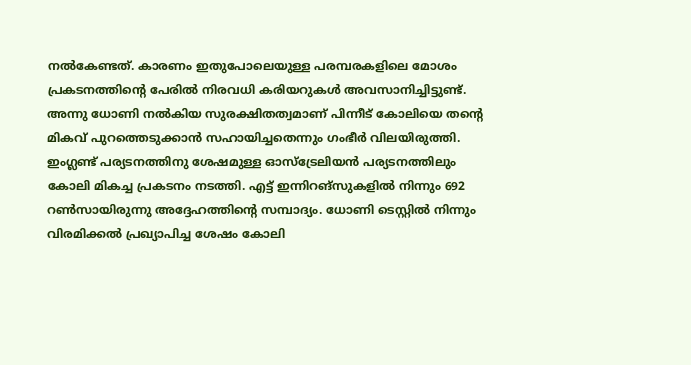നല്‍കേണ്ടത്. കാരണം ഇതുപോലെയുള്ള പരമ്പരകളിലെ മോശം പ്രകടനത്തിന്റെ പേരില്‍ നിരവധി കരിയറുകള്‍ അവസാനിച്ചിട്ടുണ്ട്. അന്നു ധോണി നല്‍കിയ സുരക്ഷിതത്വമാണ് പിന്നീട് കോലിയെ തന്റെ മികവ് പുറത്തെടുക്കാന്‍ സഹായിച്ചതെന്നും ഗംഭീര്‍ വിലയിരുത്തി.
ഇംഗ്ലണ്ട് പര്യടനത്തിനു ശേഷമുള്ള ഓസ്‌ട്രേലിയന്‍ പര്യടനത്തിലും കോലി മികച്ച പ്രകടനം നടത്തി. എട്ട് ഇന്നിറങ്‌സുകളില്‍ നിന്നും 692 റണ്‍സായിരുന്നു അദ്ദേഹത്തിന്റെ സമ്പാദ്യം. ധോണി ടെസ്റ്റില്‍ നിന്നും വിരമിക്കല്‍ പ്രഖ്യാപിച്ച ശേഷം കോലി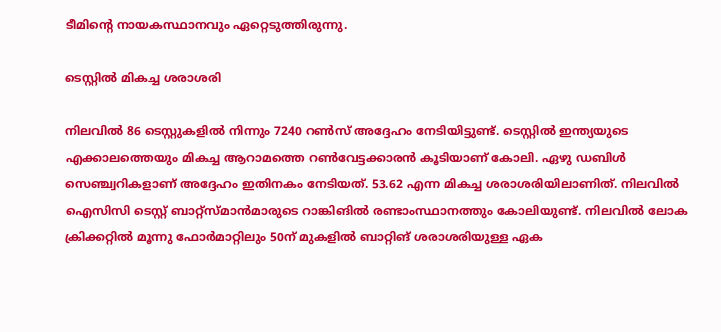ടീമിന്റെ നായകസ്ഥാനവും ഏറ്റെടുത്തിരുന്നു.

ടെസ്റ്റില്‍ മികച്ച ശരാശരി

നിലവില്‍ 86 ടെസ്റ്റുകളില്‍ നിന്നും 7240 റണ്‍സ് അദ്ദേഹം നേടിയിട്ടുണ്ട്. ടെസ്റ്റില്‍ ഇന്ത്യയുടെ എക്കാലത്തെയും മികച്ച ആറാമത്തെ റണ്‍വേട്ടക്കാരന്‍ കൂടിയാണ് കോലി. ഏഴു ഡബിള്‍ സെഞ്ച്വറികളാണ് അദ്ദേഹം ഇതിനകം നേടിയത്. 53.62 എന്ന മികച്ച ശരാശരിയിലാണിത്. നിലവില്‍ ഐസിസി ടെസ്റ്റ് ബാറ്റ്‌സ്മാന്‍മാരുടെ റാങ്കിങില്‍ രണ്ടാംസ്ഥാനത്തും കോലിയുണ്ട്. നിലവില്‍ ലോക ക്രിക്കറ്റില്‍ മൂന്നു ഫോര്‍മാറ്റിലും 50ന് മുകളില്‍ ബാറ്റിങ് ശരാശരിയുള്ള ഏക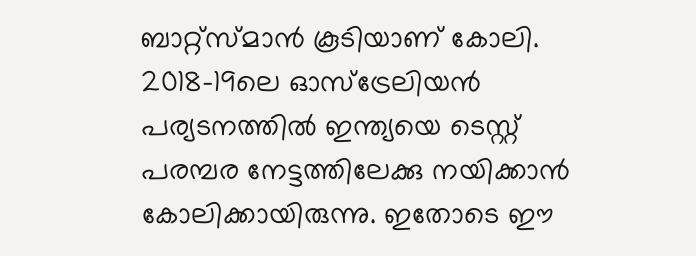ബാറ്റ്‌സ്മാന്‍ കൂടിയാണ് കോലി.
2018-19ലെ ഓസ്‌ട്രേലിയന്‍ പര്യടനത്തില്‍ ഇന്ത്യയെ ടെസ്റ്റ് പരമ്പര നേട്ടത്തിലേക്കു നയിക്കാന്‍ കോലിക്കായിരുന്നു. ഇതോടെ ഈ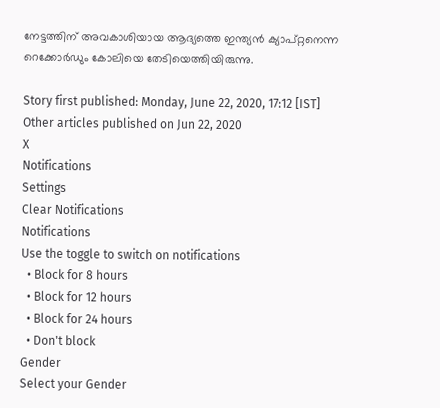നേട്ടത്തിന് അവകാശിയായ ആദ്യത്തെ ഇന്ത്യന്‍ ക്യാപ്റ്റനെന്ന റെക്കോര്‍ഡും കോലിയെ തേടിയെത്തിയിരുന്നു.

Story first published: Monday, June 22, 2020, 17:12 [IST]
Other articles published on Jun 22, 2020
X
Notifications
Settings
Clear Notifications
Notifications
Use the toggle to switch on notifications
  • Block for 8 hours
  • Block for 12 hours
  • Block for 24 hours
  • Don't block
Gender
Select your Gender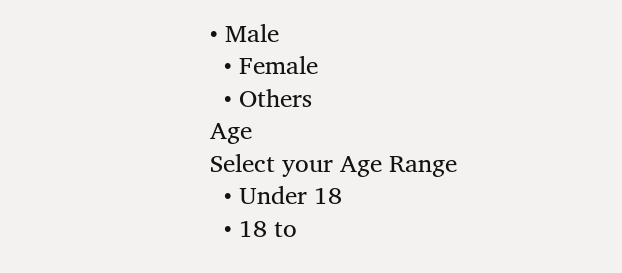• Male
  • Female
  • Others
Age
Select your Age Range
  • Under 18
  • 18 to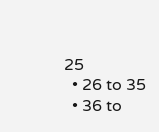25
  • 26 to 35
  • 36 to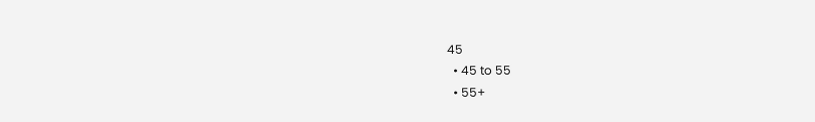45
  • 45 to 55
  • 55+